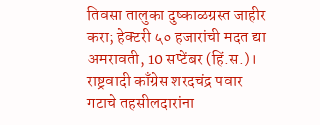तिवसा तालुका दुष्काळग्रस्त जाहीर करा; हेक्टरी ५० हजारांची मदत द्या
अमरावती, 10 सप्टेंबर (हिं.स.)। राष्ट्रवादी काँग्रेस शरदचंद्र पवार गटाचे तहसीलदारांना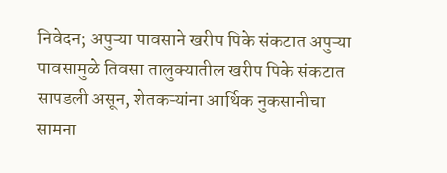निवेदन; अपुऱ्या पावसाने खरीप पिके संकटात अपुऱ्या पावसामुळे तिवसा तालुक्यातील खरीप पिके संकटात सापडली असून, शेतकऱ्यांना आर्थिक नुकसानीचा सामना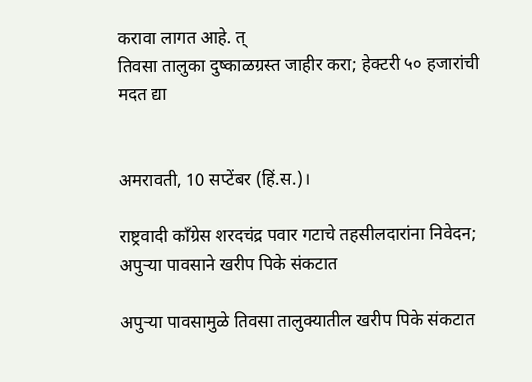करावा लागत आहे. त्
तिवसा तालुका दुष्काळग्रस्त जाहीर करा; हेक्टरी ५० हजारांची मदत द्या


अमरावती, 10 सप्टेंबर (हिं.स.)।

राष्ट्रवादी काँग्रेस शरदचंद्र पवार गटाचे तहसीलदारांना निवेदन; अपुऱ्या पावसाने खरीप पिके संकटात

अपुऱ्या पावसामुळे तिवसा तालुक्यातील खरीप पिके संकटात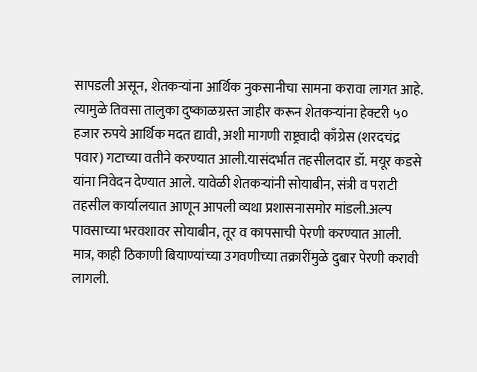सापडली असून, शेतकऱ्यांना आर्थिक नुकसानीचा सामना करावा लागत आहे. त्यामुळे तिवसा तालुका दुष्काळग्रस्त जाहीर करून शेतकऱ्यांना हेक्टरी ५० हजार रुपये आर्थिक मदत द्यावी, अशी मागणी राष्ट्रवादी काँग्रेस (शरदचंद्र पवार) गटाच्या वतीने करण्यात आली.यासंदर्भात तहसीलदार डॉ. मयूर कडसे यांना निवेदन देण्यात आले. यावेळी शेतकऱ्यांनी सोयाबीन, संत्री व पराटी तहसील कार्यालयात आणून आपली व्यथा प्रशासनासमोर मांडली.अल्प पावसाच्या भरवशावर सोयाबीन, तूर व कापसाची पेरणी करण्यात आली. मात्र, काही ठिकाणी बियाण्यांच्या उगवणीच्या तक्रारींमुळे दुबार पेरणी करावी लागली.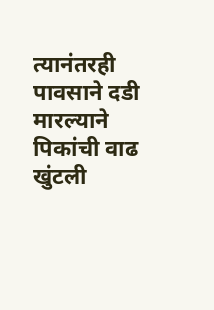त्यानंतरही पावसाने दडी मारल्याने पिकांची वाढ खुंटली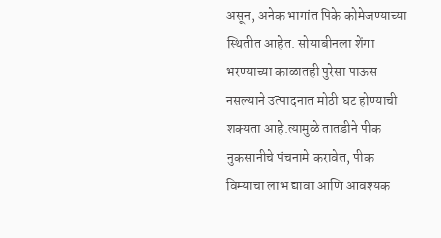असून, अनेक भागांत पिके कोमेजण्याच्या स्थितीत आहेत. सोयाबीनला शेंगा भरण्याच्या काळातही पुरेसा पाऊस नसल्याने उत्पादनात मोठी घट होण्याची शक्यता आहे.त्यामुळे तातडीने पीक नुकसानीचे पंचनामे करावेत, पीक विम्याचा लाभ द्यावा आणि आवश्यक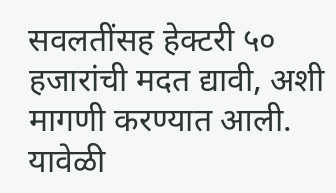सवलतींसह हेक्टरी ५० हजारांची मदत द्यावी, अशी मागणी करण्यात आली. यावेळी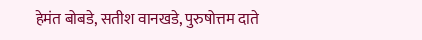हेमंत बोबडे, सतीश वानखडे, पुरुषोत्तम दाते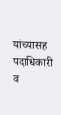यांच्यासह पदाधिकारी व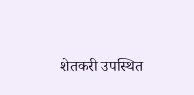शेतकरी उपस्थित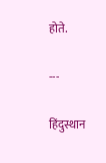होते.

---

हिंदुस्थान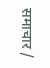समाचार /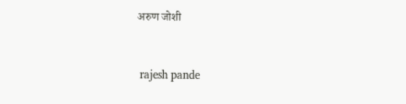अरुण जोशी


 rajesh pande